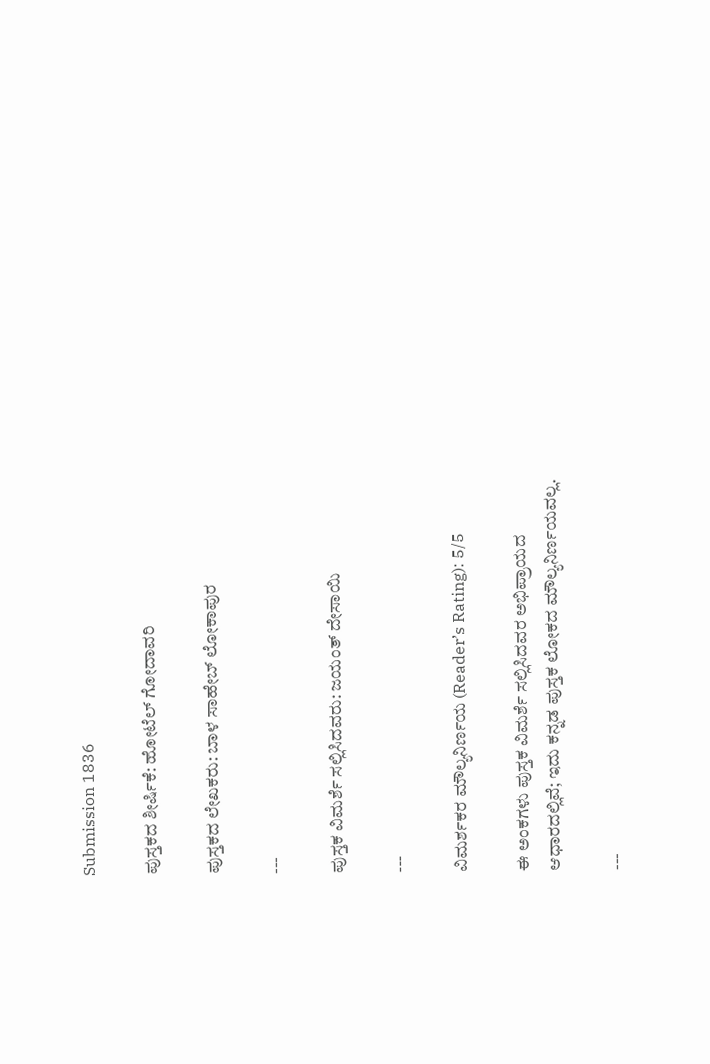Submission 1836

ಪುಸ್ತಕದ ಶೀರ್ಷಿಕೆ: ಹೋಟೆಲ್ ಗೋದಾವರಿ

ಪುಸ್ತಕದ ಲೇಖಕರು: ಬಾಳ ಸಾಹೇಬ್ ಲೋಕಾಪುರ

---

ಪುಸ್ತಕ ವಿಮರ್ಶೆ ಸಲ್ಲಿಸಿದವರು: ಜಯಂತ್ ದೇಸಾಯಿ

---

ವಿಮರ್ಶಕರ ಮೌಲ್ಯನಿರ್ಣಯ (Reader’s Rating): 5/5

ಈ ಅಂಕಗಳು ಪುಸ್ತಕ ವಿಮರ್ಶೆ ಸಲ್ಲಿಸಿದವರ ಅಭಿಪ್ರಾಯದ ಆಧಾರದಲ್ಲಿವೆ; ಇದು ಕನ್ನಡ ಪುಸ್ತಕ ಲೋಕದ ಮೌಲ್ಯನಿರ್ಣಯವಲ್ಲ.

---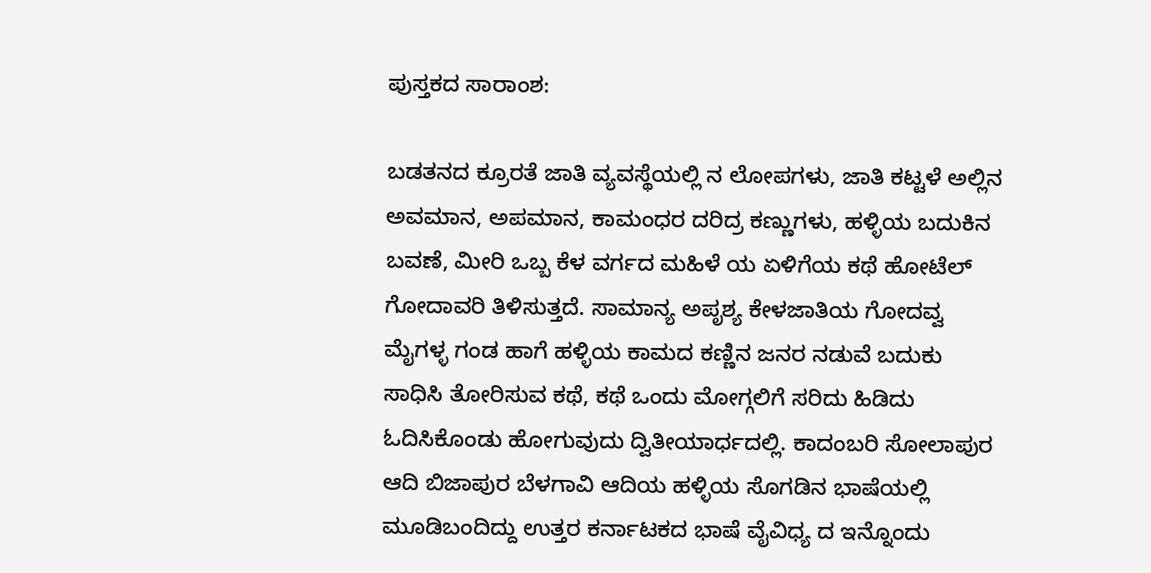ಪುಸ್ತಕದ ಸಾರಾಂಶ:

ಬಡತನದ ಕ್ರೂರತೆ ಜಾತಿ ವ್ಯವಸ್ಥೆಯಲ್ಲಿ ನ ಲೋಪಗಳು, ಜಾತಿ ಕಟ್ಟಳೆ ಅಲ್ಲಿನ ಅವಮಾನ, ಅಪಮಾನ, ಕಾಮಂಧರ ದರಿದ್ರ ಕಣ್ಣುಗಳು, ಹಳ್ಳಿಯ ಬದುಕಿನ ಬವಣೆ, ಮೀರಿ ಒಬ್ಬ ಕೆಳ ವರ್ಗದ ಮಹಿಳೆ ಯ ಏಳಿಗೆಯ ಕಥೆ ಹೋಟೆಲ್ ಗೋದಾವರಿ ತಿಳಿಸುತ್ತದೆ. ಸಾಮಾನ್ಯ ಅಪೃಶ್ಯ ಕೇಳಜಾತಿಯ ಗೋದವ್ವ ಮೈಗಳ್ಳ ಗಂಡ ಹಾಗೆ ಹಳ್ಳಿಯ ಕಾಮದ ಕಣ್ಣಿನ ಜನರ ನಡುವೆ ಬದುಕು ಸಾಧಿಸಿ ತೋರಿಸುವ ಕಥೆ, ಕಥೆ ಒಂದು ಮೋಗ್ಗಲಿಗೆ ಸರಿದು ಹಿಡಿದು ಓದಿಸಿಕೊಂಡು ಹೋಗುವುದು ದ್ವಿತೀಯಾರ್ಧದಲ್ಲಿ. ಕಾದಂಬರಿ ಸೋಲಾಪುರ ಆದಿ ಬಿಜಾಪುರ ಬೆಳಗಾವಿ ಆದಿಯ ಹಳ್ಳಿಯ ಸೊಗಡಿನ ಭಾಷೆಯಲ್ಲಿ ಮೂಡಿಬಂದಿದ್ದು ಉತ್ತರ ಕರ್ನಾಟಕದ ಭಾಷೆ ವೈವಿಧ್ಯ ದ ಇನ್ನೊಂದು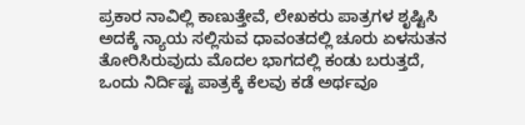ಪ್ರಕಾರ ನಾವಿಲ್ಲಿ ಕಾಣುತ್ತೇವೆ, ಲೇಖಕರು ಪಾತ್ರಗಳ ಶೃಷ್ಟಿಸಿ ಅದಕ್ಕೆ ನ್ಯಾಯ ಸಲ್ಲಿಸುವ ಧಾವಂತದಲ್ಲಿ ಚೂರು ಏಳಸುತನ ತೋರಿಸಿರುವುದು ಮೊದಲ ಭಾಗದಲ್ಲಿ ಕಂಡು ಬರುತ್ತದೆ, ಒಂದು ನಿರ್ದಿಷ್ಟ ಪಾತ್ರಕ್ಕೆ ಕೆಲವು ಕಡೆ ಅರ್ಥವೂ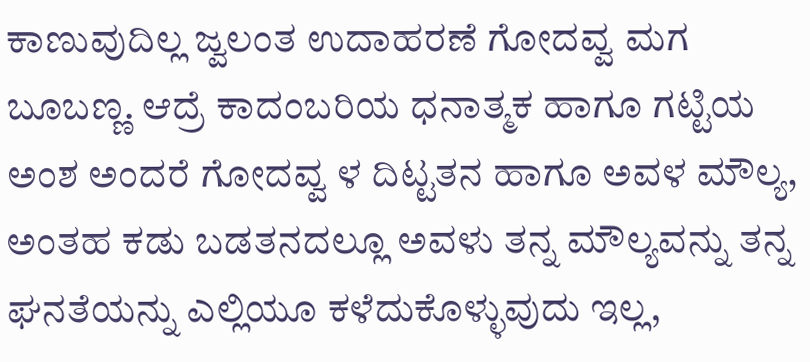ಕಾಣುವುದಿಲ್ಲ ಜ್ವಲಂತ ಉದಾಹರಣೆ ಗೋದವ್ವ ಮಗ ಬೂಬಣ್ಣ. ಆದ್ರೆ ಕಾದಂಬರಿಯ ಧನಾತ್ಮಕ ಹಾಗೂ ಗಟ್ಟಿಯ ಅಂಶ ಅಂದರೆ ಗೋದವ್ವ ಳ ದಿಟ್ಟತನ ಹಾಗೂ ಅವಳ ಮೌಲ್ಯ, ಅಂತಹ ಕಡು ಬಡತನದಲ್ಲೂ ಅವಳು ತನ್ನ ಮೌಲ್ಯವನ್ನು ತನ್ನ ಘನತೆಯನ್ನು ಎಲ್ಲಿಯೂ ಕಳೆದುಕೊಳ್ಳುವುದು ಇಲ್ಲ,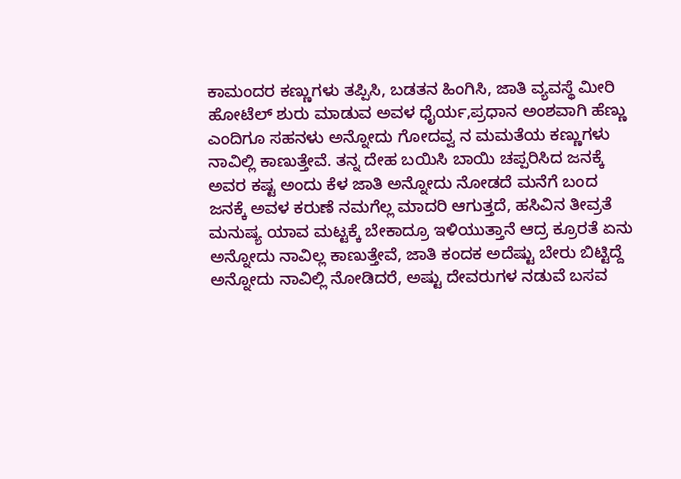ಕಾಮಂದರ ಕಣ್ಣುಗಳು ತಪ್ಪಿಸಿ, ಬಡತನ ಹಿಂಗಿಸಿ, ಜಾತಿ ವ್ಯವಸ್ಥೆ ಮೀರಿ ಹೋಟೆಲ್ ಶುರು ಮಾಡುವ ಅವಳ ಧೈರ್ಯ,ಪ್ರಧಾನ ಅಂಶವಾಗಿ ಹೆಣ್ಣು ಎಂದಿಗೂ ಸಹನಳು ಅನ್ನೋದು ಗೋದವ್ವ ನ ಮಮತೆಯ ಕಣ್ಣುಗಳು ನಾವಿಲ್ಲಿ ಕಾಣುತ್ತೇವೆ. ತನ್ನ ದೇಹ ಬಯಿಸಿ ಬಾಯಿ ಚಪ್ಪರಿಸಿದ ಜನಕ್ಕೆ ಅವರ ಕಷ್ಟ ಅಂದು ಕೆಳ ಜಾತಿ ಅನ್ನೋದು ನೋಡದೆ ಮನೆಗೆ ಬಂದ ಜನಕ್ಕೆ ಅವಳ ಕರುಣೆ ನಮಗೆಲ್ಲ ಮಾದರಿ ಆಗುತ್ತದೆ, ಹಸಿವಿನ ತೀವ್ರತೆ ಮನುಷ್ಯ ಯಾವ ಮಟ್ಟಕ್ಕೆ ಬೇಕಾದ್ರೂ ಇಳಿಯುತ್ತಾನೆ ಆದ್ರ ಕ್ರೂರತೆ ಏನು ಅನ್ನೋದು ನಾವಿಲ್ಲ ಕಾಣುತ್ತೇವೆ, ಜಾತಿ ಕಂದಕ ಅದೆಷ್ಟು ಬೇರು ಬಿಟ್ಟಿದ್ದೆ ಅನ್ನೋದು ನಾವಿಲ್ಲಿ ನೋಡಿದರೆ, ಅಷ್ಟು ದೇವರುಗಳ ನಡುವೆ ಬಸವ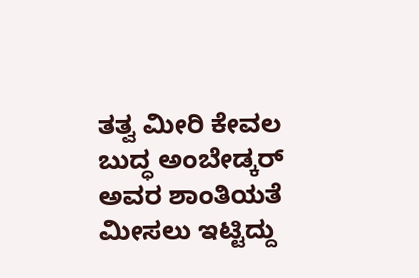ತತ್ವ ಮೀರಿ ಕೇವಲ ಬುದ್ಧ ಅಂಬೇಡ್ಕರ್ ಅವರ ಶಾಂತಿಯತೆ ಮೀಸಲು ಇಟ್ಟಿದ್ದು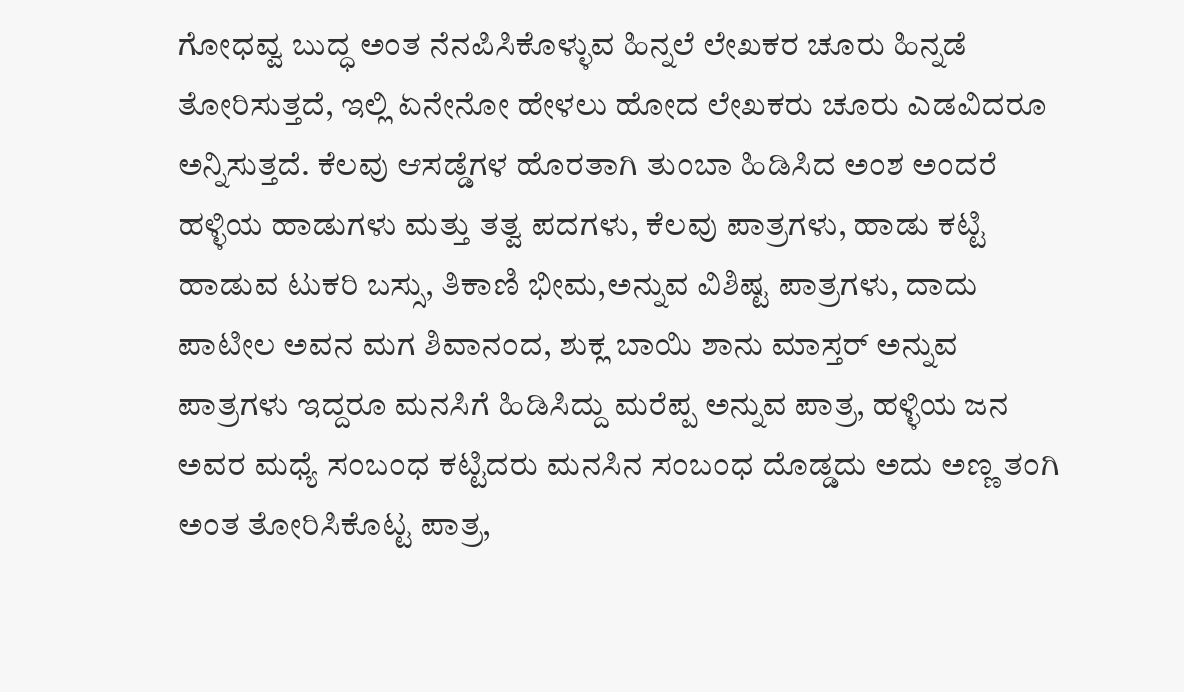ಗೋಧವ್ವ ಬುದ್ಧ ಅಂತ ನೆನಪಿಸಿಕೊಳ್ಳುವ ಹಿನ್ನಲೆ ಲೇಖಕರ ಚೂರು ಹಿನ್ನಡೆ ತೋರಿಸುತ್ತದೆ, ಇಲ್ಲಿ ಏನೇನೋ ಹೇಳಲು ಹೋದ ಲೇಖಕರು ಚೂರು ಎಡವಿದರೂ ಅನ್ನಿಸುತ್ತದೆ. ಕೆಲವು ಆಸಡ್ಡೆಗಳ ಹೊರತಾಗಿ ತುಂಬಾ ಹಿಡಿಸಿದ ಅಂಶ ಅಂದರೆ ಹಳ್ಳಿಯ ಹಾಡುಗಳು ಮತ್ತು ತತ್ವ ಪದಗಳು, ಕೆಲವು ಪಾತ್ರಗಳು, ಹಾಡು ಕಟ್ಟಿ ಹಾಡುವ ಟುಕರಿ ಬಸ್ಸು, ತಿಕಾಣಿ ಭೀಮ,ಅನ್ನುವ ವಿಶಿಷ್ಟ ಪಾತ್ರಗಳು, ದಾದು ಪಾಟೀಲ ಅವನ ಮಗ ಶಿವಾನಂದ, ಶುಕ್ಲ ಬಾಯಿ ಶಾನು ಮಾಸ್ತರ್ ಅನ್ನುವ ಪಾತ್ರಗಳು ಇದ್ದರೂ ಮನಸಿಗೆ ಹಿಡಿಸಿದ್ದು ಮರೆಪ್ಪ ಅನ್ನುವ ಪಾತ್ರ, ಹಳ್ಳಿಯ ಜನ ಅವರ ಮಧ್ಯೆ ಸಂಬಂಧ ಕಟ್ಟಿದರು ಮನಸಿನ ಸಂಬಂಧ ದೊಡ್ಡದು ಅದು ಅಣ್ಣ ತಂಗಿ ಅಂತ ತೋರಿಸಿಕೊಟ್ಟ ಪಾತ್ರ,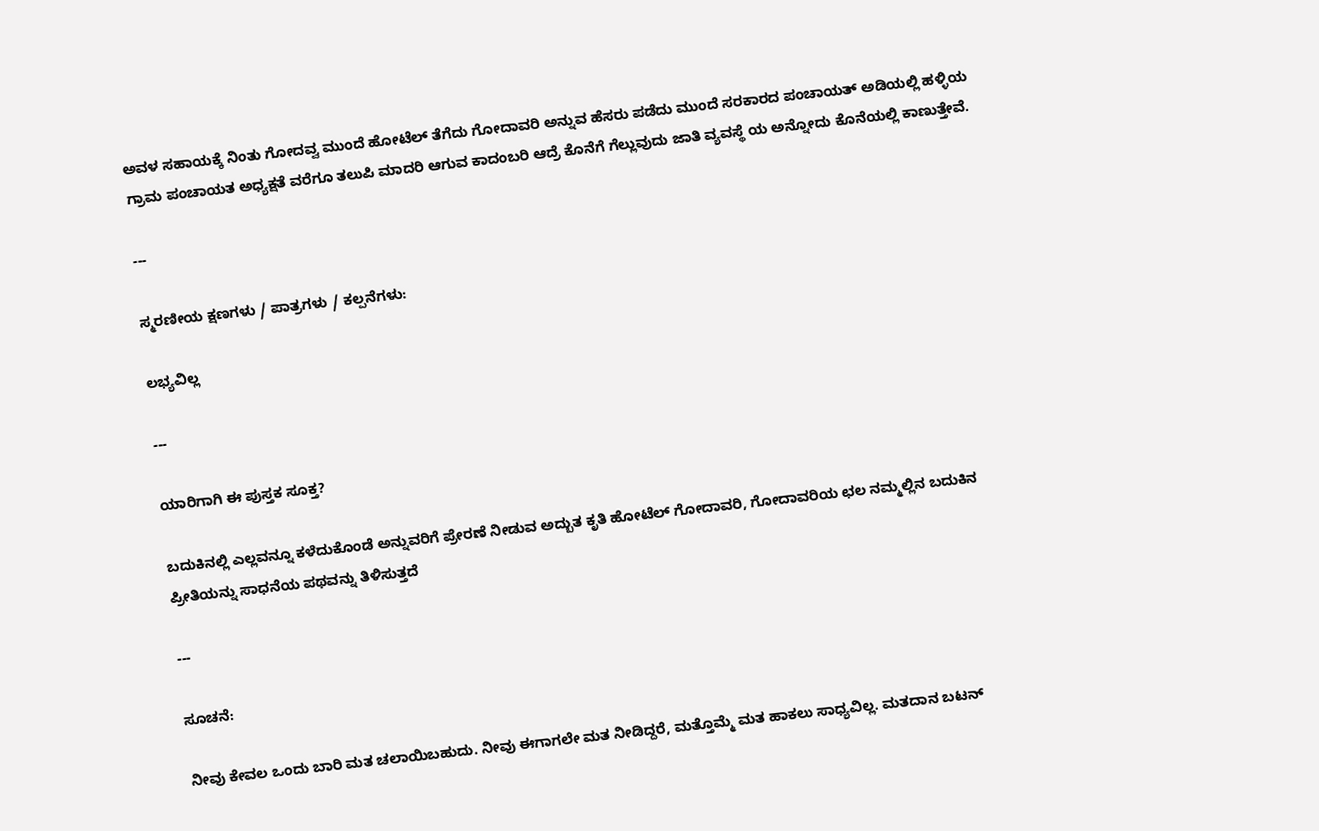ಅವಳ ಸಹಾಯಕ್ಕೆ ನಿಂತು ಗೋದವ್ವ ಮುಂದೆ ಹೋಟೆಲ್ ತೆಗೆದು ಗೋದಾವರಿ ಅನ್ನುವ ಹೆಸರು ಪಡೆದು ಮುಂದೆ ಸರಕಾರದ ಪಂಚಾಯತ್ ಅಡಿಯಲ್ಲಿ ಹಳ್ಳಿಯ ಗ್ರಾಮ ಪಂಚಾಯತ ಅಧ್ಯಕ್ಷತೆ ವರೆಗೂ ತಲುಪಿ ಮಾದರಿ ಆಗುವ ಕಾದಂಬರಿ ಆದ್ರೆ ಕೊನೆಗೆ ಗೆಲ್ಲುವುದು ಜಾತಿ ವ್ಯವಸ್ಥೆ ಯ ಅನ್ನೋದು ಕೊನೆಯಲ್ಲಿ ಕಾಣುತ್ತೇವೆ.

---

ಸ್ಮರಣೀಯ ಕ್ಷಣಗಳು / ಪಾತ್ರಗಳು / ಕಲ್ಪನೆಗಳು:

ಲಭ್ಯವಿಲ್ಲ

---

ಯಾರಿಗಾಗಿ ಈ ಪುಸ್ತಕ ಸೂಕ್ತ?

ಬದುಕಿನಲ್ಲಿ ಎಲ್ಲವನ್ನೂ ಕಳೆದುಕೊಂಡೆ ಅನ್ನುವರಿಗೆ ಪ್ರೇರಣೆ ನೀಡುವ ಅದ್ಬುತ ಕೃತಿ ಹೋಟೆಲ್ ಗೋದಾವರಿ, ಗೋದಾವರಿಯ ಛಲ ನಮ್ಮಲ್ಲಿನ ಬದುಕಿನ ಪ್ರೀತಿಯನ್ನು ಸಾಧನೆಯ ಪಥವನ್ನು ತಿಳಿಸುತ್ತದೆ

---

ಸೂಚನೆ:

ನೀವು ಕೇವಲ ಒಂದು ಬಾರಿ ಮತ ಚಲಾಯಿಬಹುದು. ನೀವು ಈಗಾಗಲೇ ಮತ ನೀಡಿದ್ದರೆ, ಮತ್ತೊಮ್ಮೆ ಮತ ಹಾಕಲು ಸಾಧ್ಯವಿಲ್ಲ. ಮತದಾನ ಬಟನ್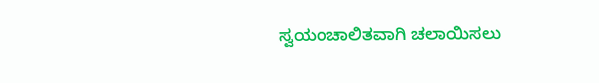ಸ್ವಯಂಚಾಲಿತವಾಗಿ ಚಲಾಯಿಸಲು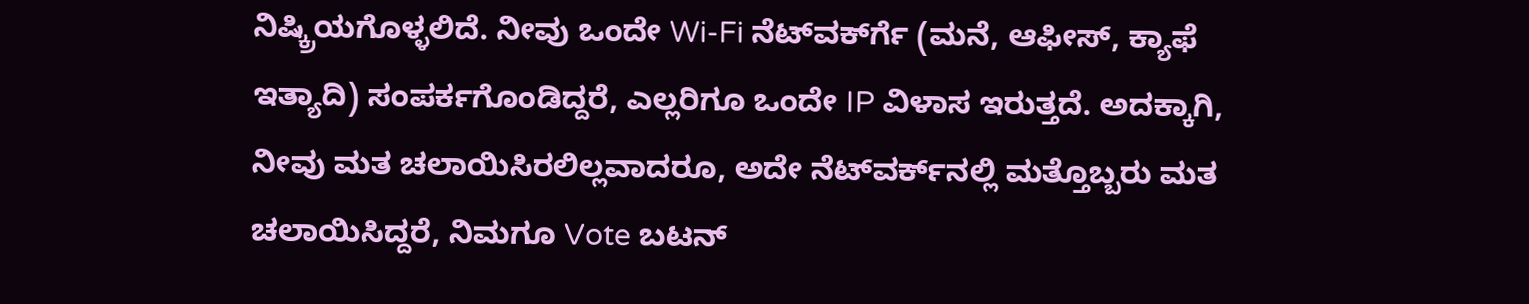ನಿಷ್ಕ್ರಿಯಗೊಳ್ಳಲಿದೆ. ನೀವು ಒಂದೇ Wi-Fi ನೆಟ್‌ವರ್ಕ್‍ಗೆ (ಮನೆ, ಆಫೀಸ್, ಕ್ಯಾಫೆ ಇತ್ಯಾದಿ) ಸಂಪರ್ಕಗೊಂಡಿದ್ದರೆ, ಎಲ್ಲರಿಗೂ ಒಂದೇ IP ವಿಳಾಸ ಇರುತ್ತದೆ. ಅದಕ್ಕಾಗಿ, ನೀವು ಮತ ಚಲಾಯಿಸಿರಲಿಲ್ಲವಾದರೂ, ಅದೇ ನೆಟ್‌ವರ್ಕ್‌ನಲ್ಲಿ ಮತ್ತೊಬ್ಬರು ಮತ ಚಲಾಯಿಸಿದ್ದರೆ, ನಿಮಗೂ Vote ಬಟನ್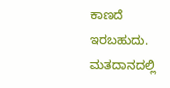ಕಾಣದೆ ಇರಬಹುದು. ಮತದಾನದಲ್ಲಿ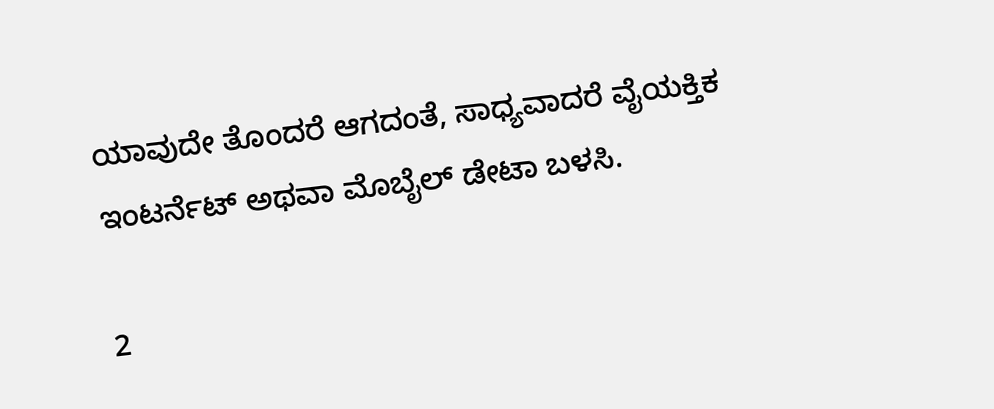ಯಾವುದೇ ತೊಂದರೆ ಆಗದಂತೆ, ಸಾಧ್ಯವಾದರೆ ವೈಯಕ್ತಿಕ ಇಂಟರ್ನೆಟ್ ಅಥವಾ ಮೊಬೈಲ್ ಡೇಟಾ ಬಳಸಿ.

2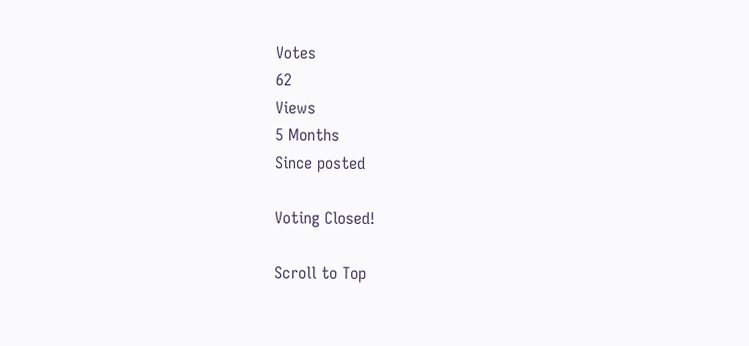Votes
62
Views
5 Months
Since posted

Voting Closed!

Scroll to Top